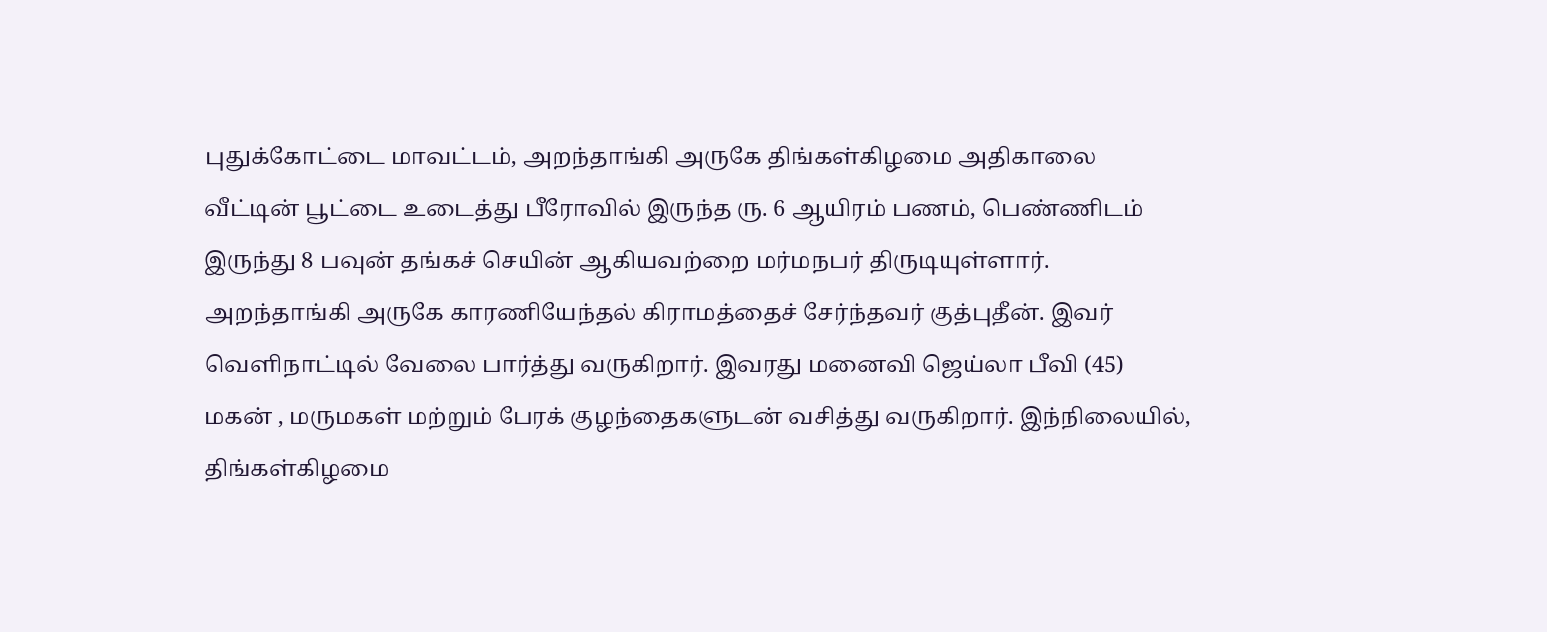புதுக்கோட்டை மாவட்டம், அறந்தாங்கி அருகே திங்கள்கிழமை அதிகாலை வீட்டின் பூட்டை உடைத்து பீரோவில் இருந்த ரு. 6 ஆயிரம் பணம், பெண்ணிடம் இருந்து 8 பவுன் தங்கச் செயின் ஆகியவற்றை மர்மநபர் திருடியுள்ளார்.
அறந்தாங்கி அருகே காரணியேந்தல் கிராமத்தைச் சேர்ந்தவர் குத்புதீன். இவர் வெளிநாட்டில் வேலை பார்த்து வருகிறார். இவரது மனைவி ஜெய்லா பீவி (45) மகன் , மருமகள் மற்றும் பேரக் குழந்தைகளுடன் வசித்து வருகிறார். இந்நிலையில், திங்கள்கிழமை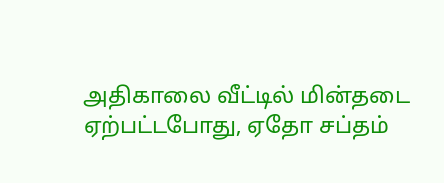அதிகாலை வீட்டில் மின்தடை ஏற்பட்டபோது, ஏதோ சப்தம்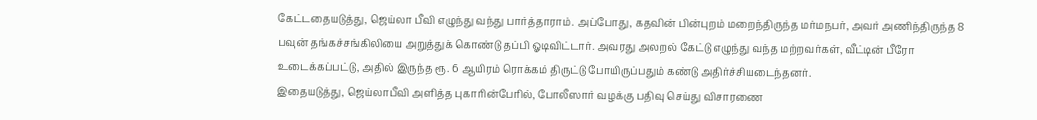கேட்டதையடுத்து, ஜெய்லா பீவி எழுந்து வந்து பார்த்தாராம். அப்போது, கதவின் பின்புறம் மறைந்திருந்த மர்மநபர், அவர் அணிந்திருந்த 8 பவுன் தங்கச்சங்கிலியை அறுத்துக் கொண்டு தப்பி ஓடிவிட்டார். அவரது அலறல் கேட்டு எழுந்து வந்த மற்றவர்கள், வீட்டின் பீரோ உடைக்கப்பட்டு, அதில் இருந்த ரூ. 6 ஆயிரம் ரொக்கம் திருட்டு போயிருப்பதும் கண்டு அதிர்ச்சியடைந்தனர்.
இதையடுத்து, ஜெய்லாபீவி அளித்த புகாரின்பேரில், போலீஸார் வழக்கு பதிவு செய்து விசாரணை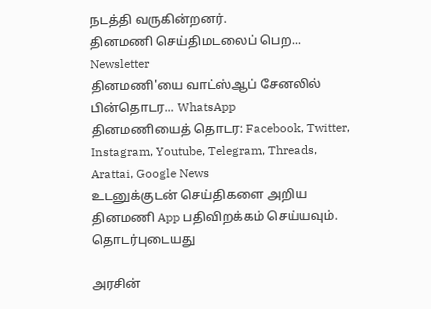நடத்தி வருகின்றனர்.
தினமணி செய்திமடலைப் பெற... Newsletter
தினமணி'யை வாட்ஸ்ஆப் சேனலில் பின்தொடர... WhatsApp
தினமணியைத் தொடர: Facebook, Twitter, Instagram, Youtube, Telegram, Threads, Arattai, Google News
உடனுக்குடன் செய்திகளை அறிய தினமணி App பதிவிறக்கம் செய்யவும்.
தொடர்புடையது

அரசின்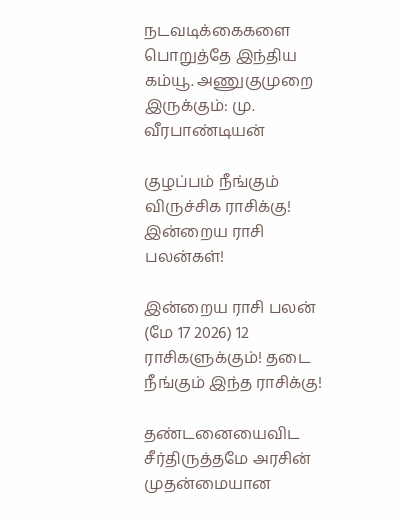நடவடிக்கைகளை பொறுத்தே இந்திய கம்யூ. அணுகுமுறை இருக்கும்: மு. வீரபாண்டியன்

குழப்பம் நீங்கும் விருச்சிக ராசிக்கு! இன்றைய ராசி பலன்கள்!

இன்றைய ராசி பலன் (மே 17 2026) 12 ராசிகளுக்கும்! தடை நீங்கும் இந்த ராசிக்கு!

தண்டனையைவிட சீர்திருத்தமே அரசின் முதன்மையான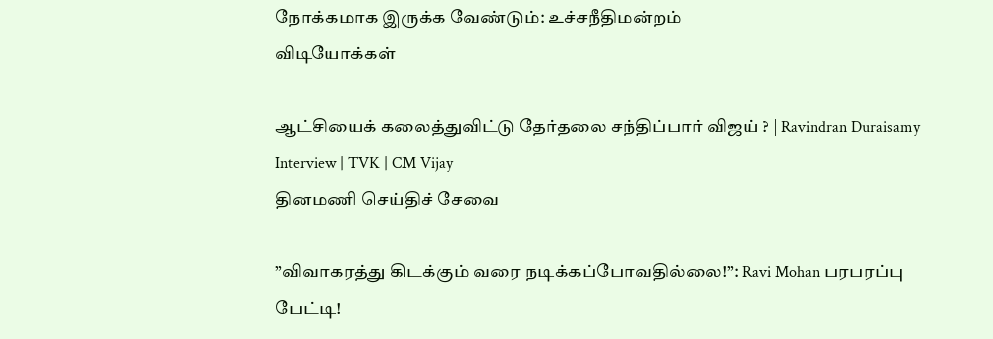நோக்கமாக இருக்க வேண்டும்: உச்சநீதிமன்றம்
விடியோக்கள்

ஆட்சியைக் கலைத்துவிட்டு தேர்தலை சந்திப்பார் விஜய் ? | Ravindran Duraisamy Interview | TVK | CM Vijay
தினமணி செய்திச் சேவை

”விவாகரத்து கிடக்கும் வரை நடிக்கப்போவதில்லை!”: Ravi Mohan பரபரப்பு பேட்டி!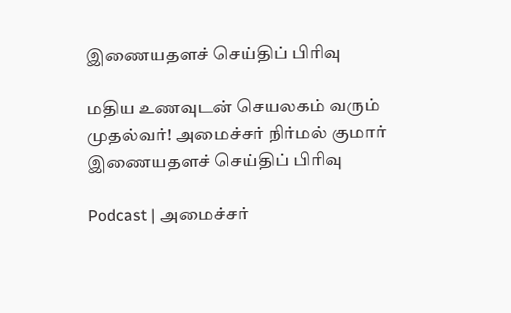இணையதளச் செய்திப் பிரிவு

மதிய உணவுடன் செயலகம் வரும் முதல்வர்! அமைச்சர் நிர்மல் குமார்
இணையதளச் செய்திப் பிரிவு

Podcast | அமைச்சர்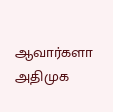ஆவார்களா அதிமுக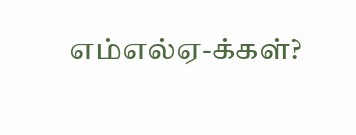எம்எல்ஏ-க்கள்?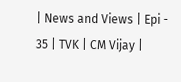| News and Views | Epi - 35 | TVK | CM Vijay |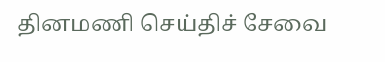தினமணி செய்திச் சேவை